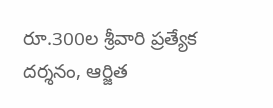రూ.300ల శ్రీవారి ప్రత్యేక దర్శనం, ఆర్జిత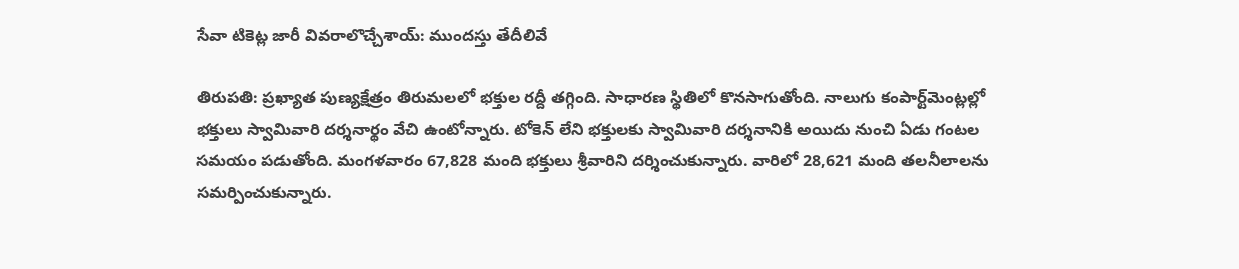సేవా టికెట్ల జారీ వివరాలొచ్చేశాయ్: ముందస్తు తేదీలివే

తిరుపతి: ప్రఖ్యాత పుణ్యక్షేత్రం తిరుమలలో భక్తుల రద్దీ తగ్గింది. సాధారణ స్థితిలో కొనసాగుతోంది. నాలుగు కంపార్ట్‌మెంట్లల్లో భక్తులు స్వామివారి దర్శనార్థం వేచి ఉంటోన్నారు. టోకెన్ లేని భక్తులకు స్వామివారి దర్శనానికి అయిదు నుంచి ఏడు గంటల సమయం పడుతోంది. మంగళవారం 67,828 మంది భక్తులు శ్రీవారిని దర్శించుకున్నారు. వారిలో 28,621 మంది తలనీలాలను సమర్పించుకున్నారు.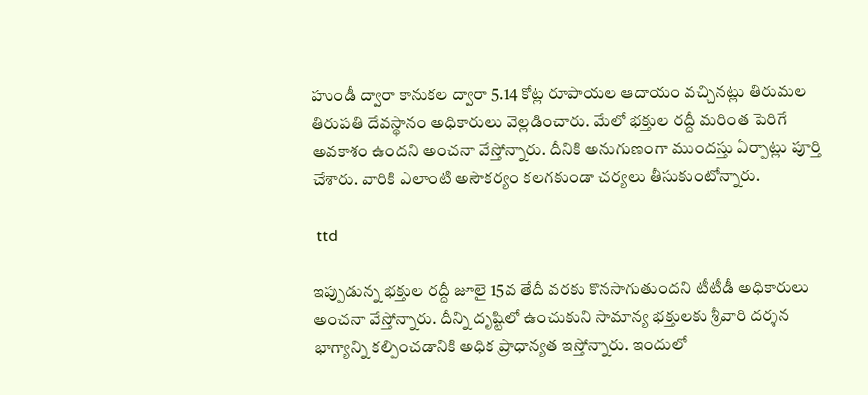హుండీ ద్వారా కానుకల ద్వారా 5.14 కోట్ల రూపాయల ఆదాయం వచ్చినట్లు తిరుమల తిరుపతి దేవస్థానం అధికారులు వెల్లడించారు. మేలో భక్తుల రద్దీ మరింత పెరిగే అవకాశం ఉందని అంచనా వేస్తోన్నారు. దీనికి అనుగుణంగా ముందస్తు ఏర్పాట్లు పూర్తి చేశారు. వారికి ఎలాంటి అసౌకర్యం కలగకుండా చర్యలు తీసుకుంటోన్నారు.

 ttd

ఇప్పుడున్న భక్తుల రద్దీ జూలై 15వ తేదీ వరకు కొనసాగుతుందని టీటీడీ అధికారులు అంచనా వేస్తోన్నారు. దీన్ని దృష్టిలో ఉంచుకుని సామాన్య భక్తులకు శ్రీవారి దర్శన భాగ్యాన్ని కల్పించడానికి అధిక ప్రాధాన్యత ఇస్తోన్నారు. ఇందులో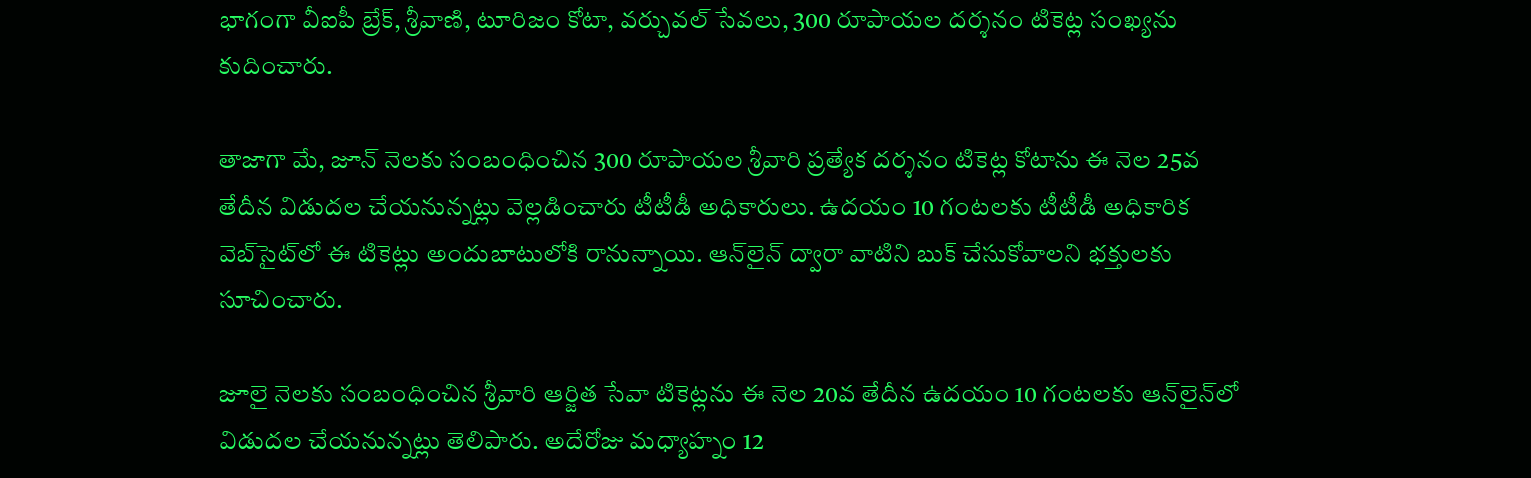భాగంగా వీఐపీ బ్రేక్‌, శ్రీవాణి, టూరిజం కోటా, వర్చువల్‌ సేవలు, 300 రూపాయల దర్శనం టికెట్ల సంఖ్యను కుదించారు.

తాజాగా మే, జూన్ నెలకు సంబంధించిన 300 రూపాయల శ్రీవారి ప్రత్యేక దర్శనం టికెట్ల కోటాను ఈ నెల 25వ తేదీన విడుదల చేయనున్నట్లు వెల్లడించారు టీటీడీ అధికారులు. ఉదయం 10 గంటలకు టీటీడీ అధికారిక వెబ్‌సైట్‌లో ఈ టికెట్లు అందుబాటులోకి రానున్నాయి. ఆన్‌లైన్ ద్వారా వాటిని బుక్ చేసుకోవాలని భక్తులకు సూచించారు.

జూలై నెలకు సంబంధించిన శ్రీవారి ఆర్జిత సేవా టికెట్లను ఈ నెల 20వ తేదీన ఉదయం 10 గంటలకు ఆన్‌లైన్‌లో విడుదల చేయనున్నట్లు తెలిపారు. అదేరోజు మధ్యాహ్నం 12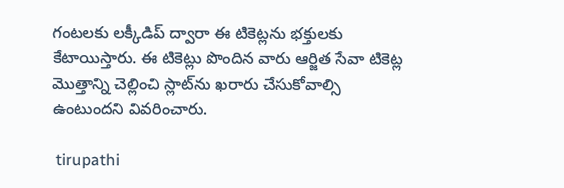గంటలకు లక్కీడిప్‌ ద్వారా ఈ టికెట్లను భక్తులకు కేటాయిస్తారు. ఈ టికెట్లు పొందిన వారు ఆర్జిత సేవా టికెట్ల మొత్తాన్ని చెల్లించి స్లాట్‌ను ఖరారు చేసుకోవాల్సి ఉంటుందని వివరించారు.

 tirupathi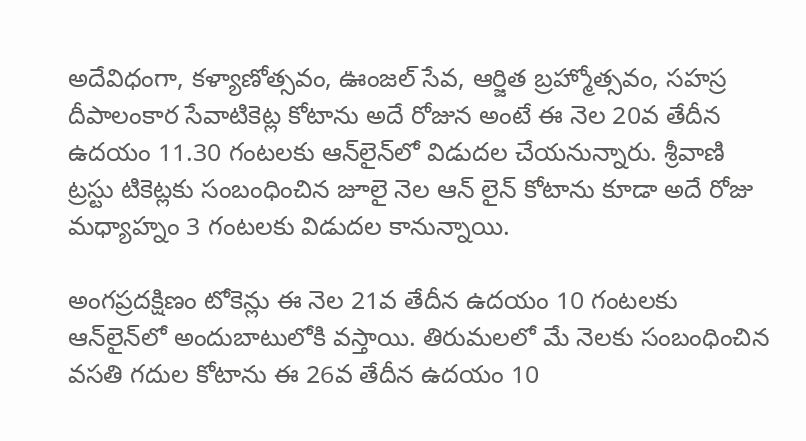అదేవిధంగా, కళ్యాణోత్సవం, ఊంజల్‌ సేవ, ఆర్జిత బ్రహ్మోత్సవం, సహస్ర దీపాలంకార సేవాటికెట్ల కోటాను అదే రోజున అంటే ఈ నెల 20వ తేదీన ఉదయం 11.30 గంటలకు ఆన్‌లైన్‌లో విడుదల చేయనున్నారు. శ్రీవాణి ట్రస్టు టికెట్లకు సంబంధించిన జూలై నెల ఆన్‌ లైన్‌ కోటాను కూడా అదే రోజు మధ్యాహ్నం 3 గంటలకు విడుదల కానున్నాయి.

అంగప్రదక్షిణం టోకెన్లు ఈ నెల 21వ తేదీన ఉదయం 10 గంటలకు ఆన్‌లైన్‌లో అందుబాటులోకి వస్తాయి. తిరుమలలో మే నెలకు సంబంధించిన వసతి గదుల కోటాను ఈ 26వ తేదీన ఉదయం 10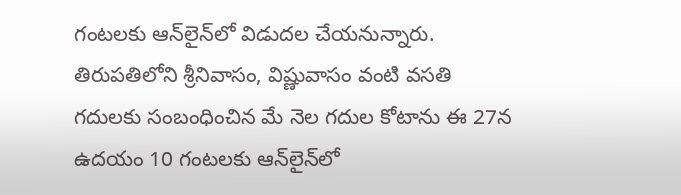గంటలకు ఆన్‌లైన్‌లో విడుదల చేయనున్నారు. తిరుపతిలోని శ్రీనివాసం, విష్ణువాసం వంటి వసతి గదులకు సంబంధించిన మే నెల గదుల కోటాను ఈ 27న ఉదయం 10 గంటలకు ఆన్‌లైన్‌లో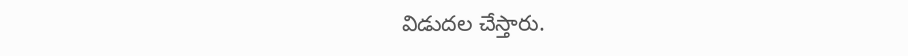విడుదల చేస్తారు.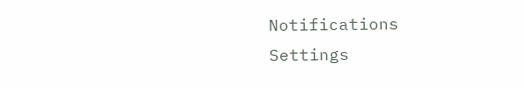Notifications
Settings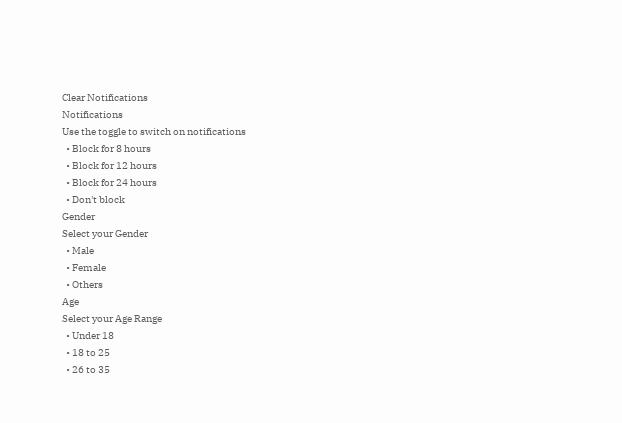Clear Notifications
Notifications
Use the toggle to switch on notifications
  • Block for 8 hours
  • Block for 12 hours
  • Block for 24 hours
  • Don't block
Gender
Select your Gender
  • Male
  • Female
  • Others
Age
Select your Age Range
  • Under 18
  • 18 to 25
  • 26 to 35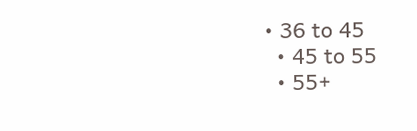• 36 to 45
  • 45 to 55
  • 55+